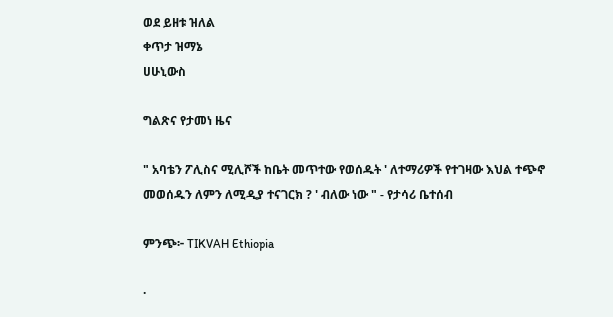ወደ ይዘቱ ዝለል
ቀጥታ ዝማኔ
ሀሁኒውስ

ግልጽና የታመነ ዜና

" አባቴን ፖሊስና ሚሊሾች ከቤት መጥተው የወሰዱት ' ለተማሪዎች የተገዛው እህል ተጭኖ መወሰዱን ለምን ለሚዲያ ተናገርክ ? ' ብለው ነው " - የታሳሪ ቤተሰብ

ምንጭ፦ TIKVAH Ethiopia

·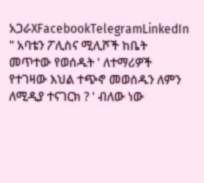አጋራXFacebookTelegramLinkedIn
" አባቴን ፖሊስና ሚሊሾች ከቤት መጥተው የወሰዱት ' ለተማሪዎች የተገዛው እህል ተጭኖ መወሰዱን ለምን ለሚዲያ ተናገርክ ? ' ብለው ነው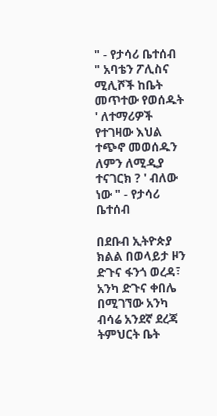" - የታሳሪ ቤተሰብ
" አባቴን ፖሊስና ሚሊሾች ከቤት መጥተው የወሰዱት ' ለተማሪዎች የተገዛው እህል ተጭኖ መወሰዱን ለምን ለሚዲያ ተናገርክ ? ' ብለው ነው " - የታሳሪ ቤተሰብ

በደቡብ ኢትዮጵያ ክልል በወላይታ ዞን ድጉና ፋንጎ ወረዳ፣ አንካ ድጉና ቀበሌ በሚገኘው አንካ ብሳሬ አንደኛ ደረጃ ትምህርት ቤት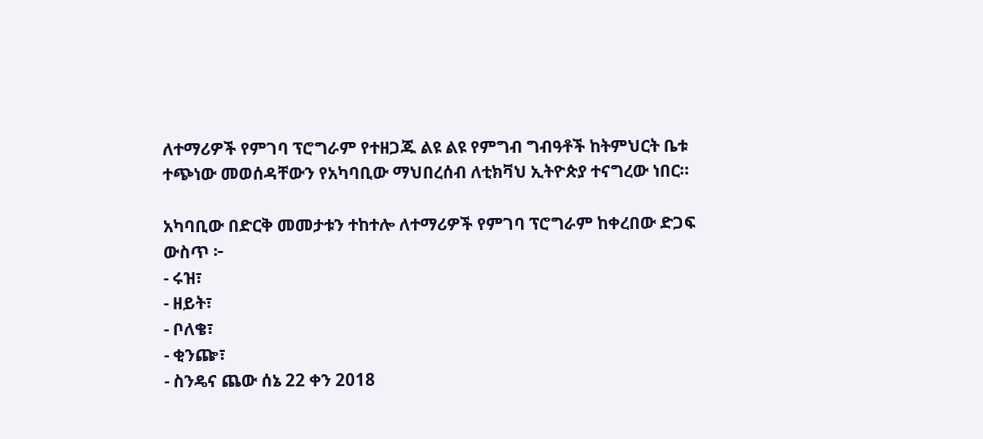ለተማሪዎች የምገባ ፕሮግራም የተዘጋጁ ልዩ ልዩ የምግብ ግብዓቶች ከትምህርት ቤቱ ተጭነው መወሰዳቸውን የአካባቢው ማህበረሰብ ለቲክቫህ ኢትዮጵያ ተናግረው ነበር።

አካባቢው በድርቅ መመታቱን ተከተሎ ለተማሪዎች የምገባ ፕሮግራም ከቀረበው ድጋፍ ውስጥ ፦
- ሩዝ፣
- ዘይት፣
- ቦለቄ፣
- ቂንጬ፣
- ስንዴና ጨው ሰኔ 22 ቀን 2018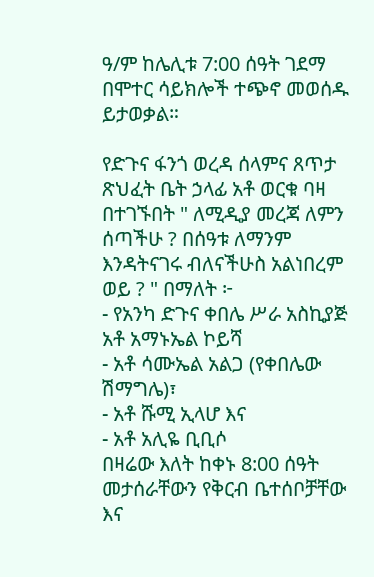ዓ/ም ከሌሊቱ 7:00 ሰዓት ገደማ በሞተር ሳይክሎች ተጭኖ መወሰዱ ይታወቃል።

የድጉና ፋንጎ ወረዳ ሰላምና ጸጥታ ጽህፈት ቤት ኃላፊ አቶ ወርቁ ባዛ በተገኙበት " ለሚዲያ መረጃ ለምን ሰጣችሁ ? በሰዓቱ ለማንም እንዳትናገሩ ብለናችሁስ አልነበረም ወይ ? " በማለት ፦
- የአንካ ድጉና ቀበሌ ሥራ አስኪያጅ አቶ አማኑኤል ኮይሻ
- አቶ ሳሙኤል አልጋ (የቀበሌው ሽማግሌ)፣
- አቶ ሹሚ ኢላሆ እና
- አቶ አሊዬ ቢቢሶ
በዛሬው እለት ከቀኑ 8:00 ሰዓት መታሰራቸውን የቅርብ ቤተሰቦቻቸው እና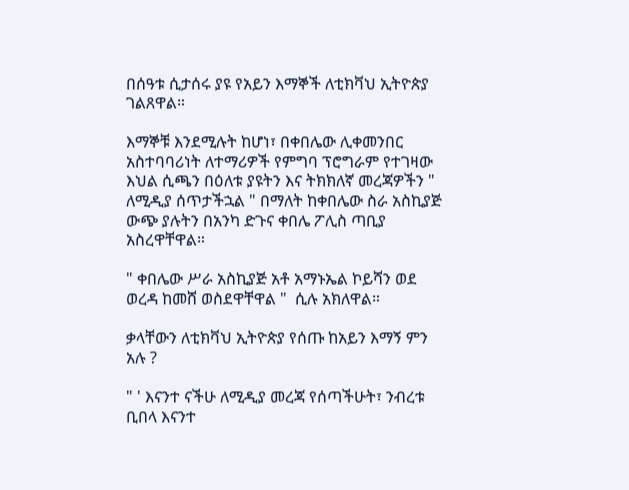በሰዓቱ ሲታሰሩ ያዩ የአይን እማኞች ለቲክቫህ ኢትዮጵያ ገልጸዋል።

እማኞቹ እንደሚሉት ከሆነ፣ በቀበሌው ሊቀመንበር አስተባባሪነት ለተማሪዎች የምግባ ፕሮግራም የተገዛው እህል ሲጫን በዕለቱ ያዩትን እና ትክክለኛ መረጃዎችን " ለሚዲያ ሰጥታችኋል " በማለት ከቀበሌው ስራ አስኪያጅ ውጭ ያሉትን በአንካ ድጉና ቀበሌ ፖሊስ ጣቢያ አስረዋቸዋል።

" ቀበሌው ሥራ አስኪያጅ አቶ አማኑኤል ኮይሻን ወደ ወረዳ ከመሸ ወስደዋቸዋል "  ሲሉ አክለዋል።

ቃላቸውን ለቲክቫህ ኢትዮጵያ የሰጡ ከአይን እማኝ ምን አሉ ?

" ' እናንተ ናችሁ ለሚዲያ መረጃ የሰጣችሁት፣ ንብረቱ ቢበላ እናንተ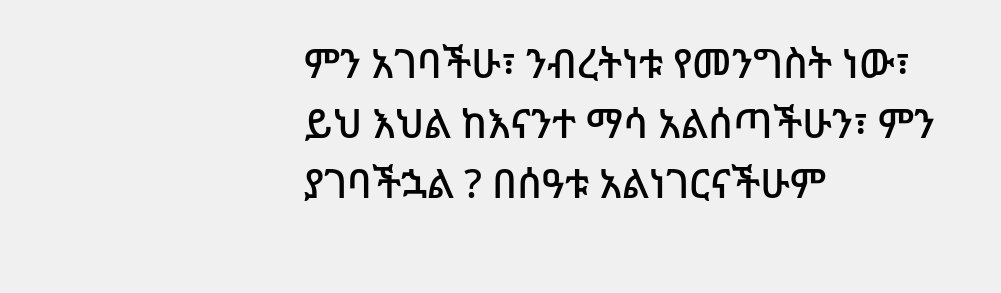ምን አገባችሁ፣ ንብረትነቱ የመንግስት ነው፣ ይህ እህል ከእናንተ ማሳ አልሰጣችሁን፣ ምን ያገባችኋል ? በሰዓቱ አልነገርናችሁም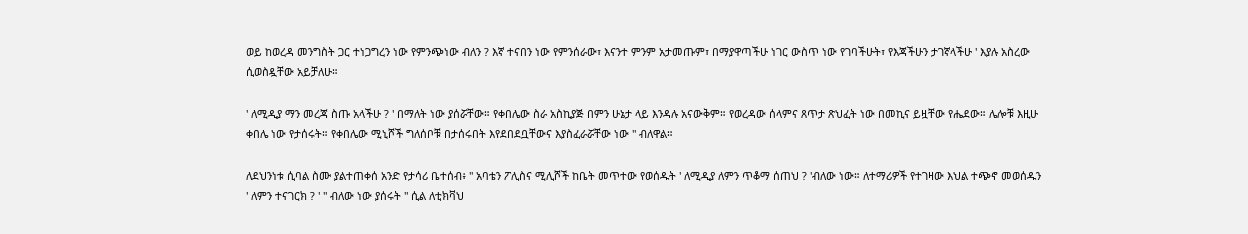ወይ ከወረዳ መንግስት ጋር ተነጋግረን ነው የምንጭነው ብለን ? እኛ ተናበን ነው የምንሰራው፣ እናንተ ምንም አታመጡም፣ በማያዋጣችሁ ነገር ውስጥ ነው የገባችሁት፣ የእጃችሁን ታገኛላችሁ ' እያሉ አስረው ሲወስዷቸው አይቻለሁ።

' ለሚዲያ ማን መረጃ ስጡ አላችሁ ? ' በማለት ነው ያሰሯቸው። የቀበሌው ስራ አስኪያጅ በምን ሁኔታ ላይ እንዳሉ አናውቅም። የወረዳው ሰላምና ጸጥታ ጽህፈት ነው በመኪና ይዟቸው የሔደው። ሌሎቹ እዚሁ ቀበሌ ነው የታሰሩት። የቀበሌው ሚኒሾች ግለሰቦቹ በታሰሩበት እየደበደቧቸውና እያስፈራሯቸው ነው " ብለዋል።

ለደህንነቱ ሲባል ስሙ ያልተጠቀሰ አንድ የታሳሪ ቤተሰብ፥ " አባቴን ፖሊስና ሚሊሾች ከቤት መጥተው የወሰዱት ' ለሚዲያ ለምን ጥቆማ ሰጠህ ? 'ብለው ነው። ለተማሪዎች የተገዛው እህል ተጭኖ መወሰዱን ' ለምን ተናገርክ ? ' " ብለው ነው ያሰሩት " ሲል ለቲክቫህ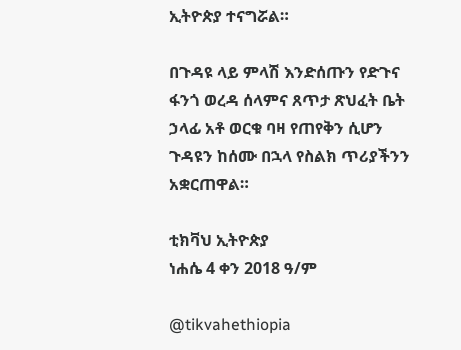ኢትዮጵያ ተናግሯል።

በጉዳዩ ላይ ምላሽ እንድሰጡን የድጉና ፋንጎ ወረዳ ሰላምና ጸጥታ ጽህፈት ቤት ኃላፊ አቶ ወርቁ ባዛ የጠየቅን ሲሆን ጉዳዩን ከሰሙ በኋላ የስልክ ጥሪያችንን አቋርጠዋል።

ቲክቫህ ኢትዮጵያ
ነሐሴ 4 ቀን 2018 ዓ/ም

@tikvahethiopia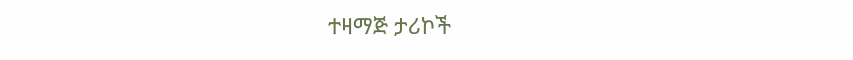ተዛማጅ ታሪኮች